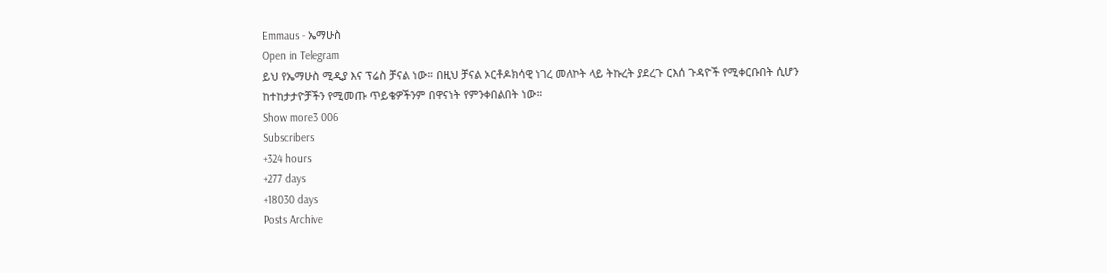Emmaus - ኤማሁስ
Open in Telegram
ይህ የኤማሁስ ሚዲያ እና ፕሬስ ቻናል ነው። በዚህ ቻናል ኦርቶዶክሳዊ ነገረ መለኮት ላይ ትኩረት ያደረጉ ርእሰ ጉዳዮች የሚቀርቡበት ሲሆን ከተከታታዮቻችን የሚመጡ ጥይቄዎችንም በዋናነት የምንቀበልበት ነው።
Show more3 006
Subscribers
+324 hours
+277 days
+18030 days
Posts Archive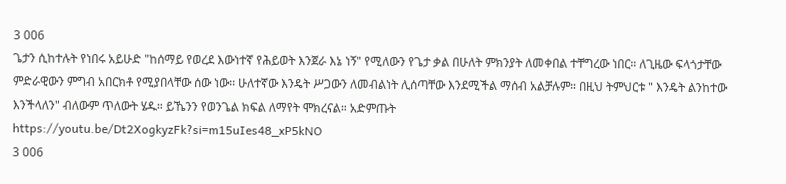3 006
ጌታን ሲከተሉት የነበሩ አይሁድ "ከሰማይ የወረደ እውነተኛ የሕይወት እንጀራ እኔ ነኝ" የሚለውን የጌታ ቃል በሁለት ምክንያት ለመቀበል ተቸግረው ነበር። ለጊዜው ፍላጎታቸው ምድራዊውን ምግብ አበርክቶ የሚያበላቸው ሰው ነው፡፡ ሁለተኛው እንዴት ሥጋውን ለመብልነት ሊሰጣቸው እንደሚችል ማሰብ አልቻሉም። በዚህ ትምህርቱ " እንዴት ልንከተው እንችላለን" ብለውም ጥለውት ሄዱ። ይኼንን የወንጌል ክፍል ለማየት ሞክረናል። አድምጡት
https://youtu.be/Dt2XogkyzFk?si=m15uIes48_xP5kNO
3 006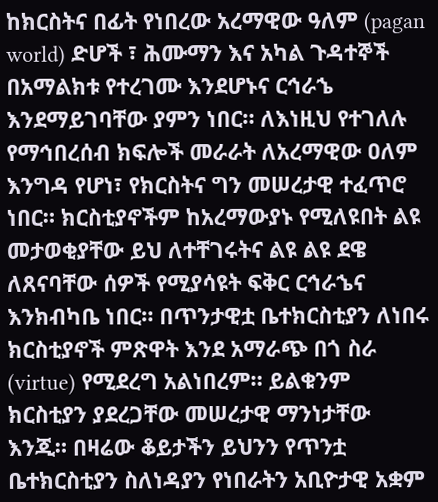ከክርስትና በፊት የነበረው አረማዊው ዓለም (pagan world) ድሆች ፣ ሕሙማን እና አካል ጉዳተኞች በአማልክቱ የተረገሙ እንደሆኑና ርኅራኄ እንደማይገባቸው ያምን ነበር። ለእነዚህ የተገለሉ የማኅበረሰብ ክፍሎች መራራት ለአረማዊው ዐለም እንግዳ የሆነ፣ የክርስትና ግን መሠረታዊ ተፈጥሮ ነበር። ክርስቲያኖችም ከአረማውያኑ የሚለዩበት ልዩ መታወቂያቸው ይህ ለተቸገሩትና ልዩ ልዩ ደዌ ለጸናባቸው ሰዎች የሚያሳዩት ፍቅር ርኅራኄና እንክብካቤ ነበር። በጥንታዊቷ ቤተክርስቲያን ለነበሩ ክርስቲያኖች ምጽዋት እንደ አማራጭ በጎ ስራ (virtue) የሚደረግ አልነበረም። ይልቁንም ክርስቲያን ያደረጋቸው መሠረታዊ ማንነታቸው እንጂ። በዛሬው ቆይታችን ይህንን የጥንቷ ቤተክርስቲያን ስለነዳያን የነበራትን አቢዮታዊ አቋም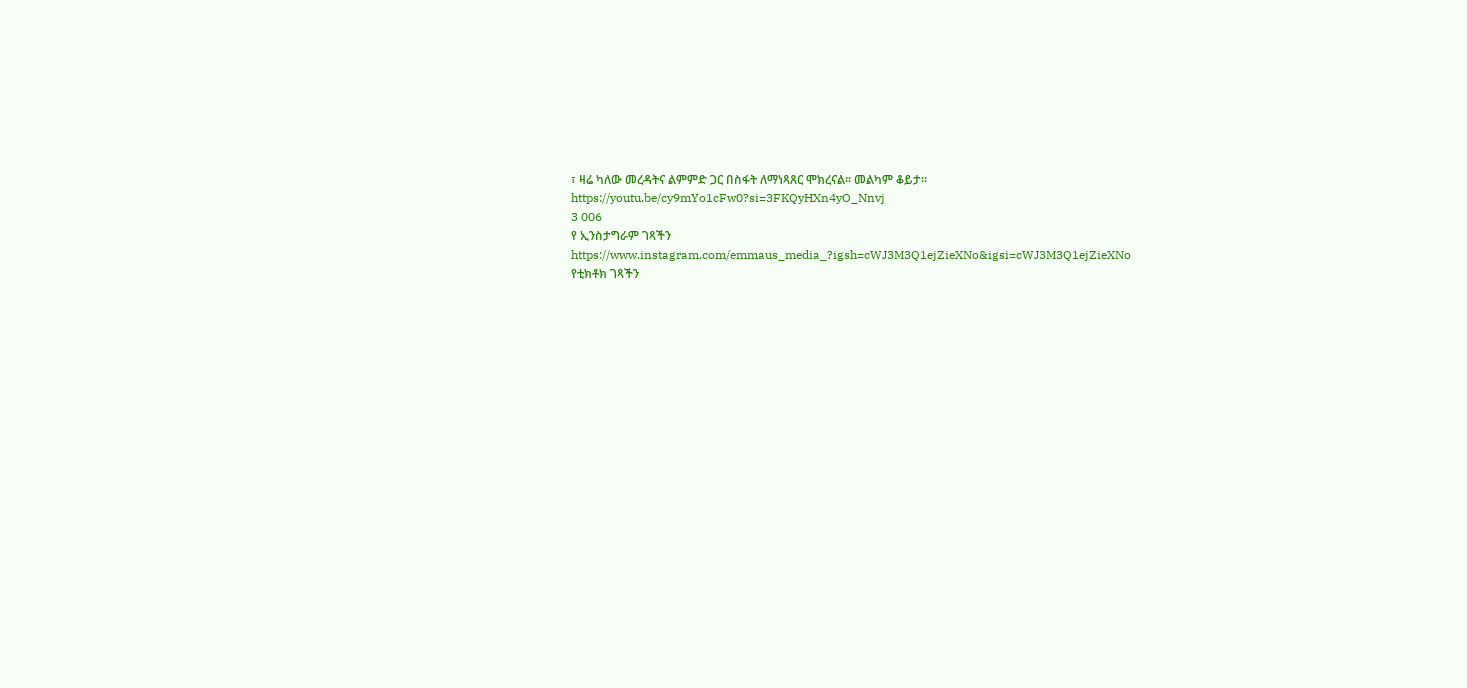፣ ዛሬ ካለው መረዳትና ልምምድ ጋር በስፋት ለማነጻጸር ሞክረናል። መልካም ቆይታ።
https://youtu.be/cy9mYo1cFw0?si=3FKQyHXn4yO_Nnvj
3 006
የ ኢንስታግራም ገጻችን
https://www.instagram.com/emmaus_media_?igsh=cWJ3M3Q1ejZieXNo&igsi=cWJ3M3Q1ejZieXNo
የቲክቶክ ገጻችን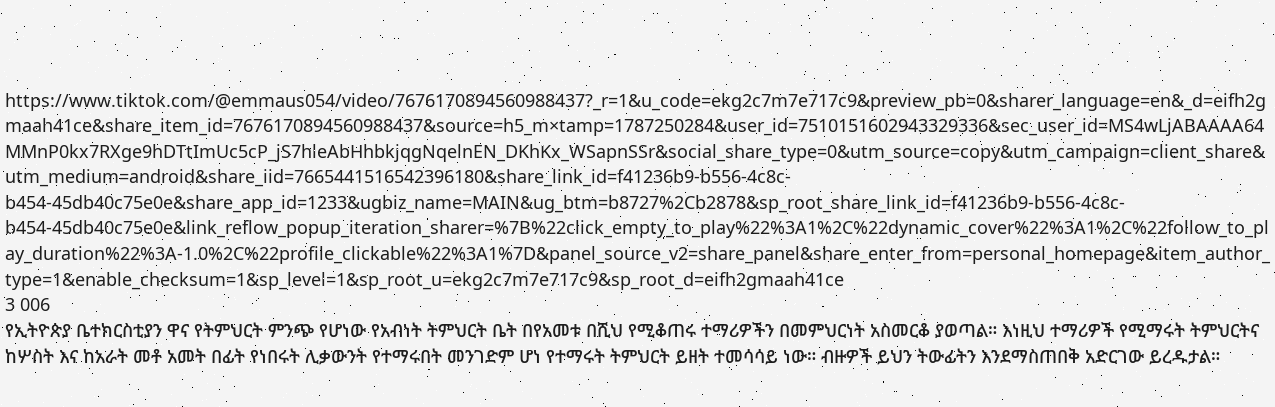https://www.tiktok.com/@emmaus054/video/7676170894560988437?_r=1&u_code=ekg2c7m7e717c9&preview_pb=0&sharer_language=en&_d=eifh2gmaah41ce&share_item_id=7676170894560988437&source=h5_m×tamp=1787250284&user_id=7510151602943329336&sec_user_id=MS4wLjABAAAA64MMnP0kx7RXge9hDTtImUc5cP_jS7hleAbHhbkjqgNqelnEN_DKhKx_WSapnSSr&social_share_type=0&utm_source=copy&utm_campaign=client_share&utm_medium=android&share_iid=7665441516542396180&share_link_id=f41236b9-b556-4c8c-b454-45db40c75e0e&share_app_id=1233&ugbiz_name=MAIN&ug_btm=b8727%2Cb2878&sp_root_share_link_id=f41236b9-b556-4c8c-b454-45db40c75e0e&link_reflow_popup_iteration_sharer=%7B%22click_empty_to_play%22%3A1%2C%22dynamic_cover%22%3A1%2C%22follow_to_play_duration%22%3A-1.0%2C%22profile_clickable%22%3A1%7D&panel_source_v2=share_panel&share_enter_from=personal_homepage&item_author_type=1&enable_checksum=1&sp_level=1&sp_root_u=ekg2c7m7e717c9&sp_root_d=eifh2gmaah41ce
3 006
የኢትዮጵያ ቤተክርስቲያን ዋና የትምህርት ምንጭ የሆነው የአብነት ትምህርት ቤት በየአመቱ በሺህ የሚቆጠሩ ተማሪዎችን በመምህርነት አስመርቆ ያወጣል። እነዚህ ተማሪዎች የሚማሩት ትምህርትና ከሦስት እና ከአራት መቶ አመት በፊት የነበሩት ሊቃውንት የተማሩበት መንገድም ሆነ የተማሩት ትምህርት ይዘት ተመሳሳይ ነው። ብዙዎች ይህን ትውፊትን እንደማስጠበቅ አድርገው ይረዱታል።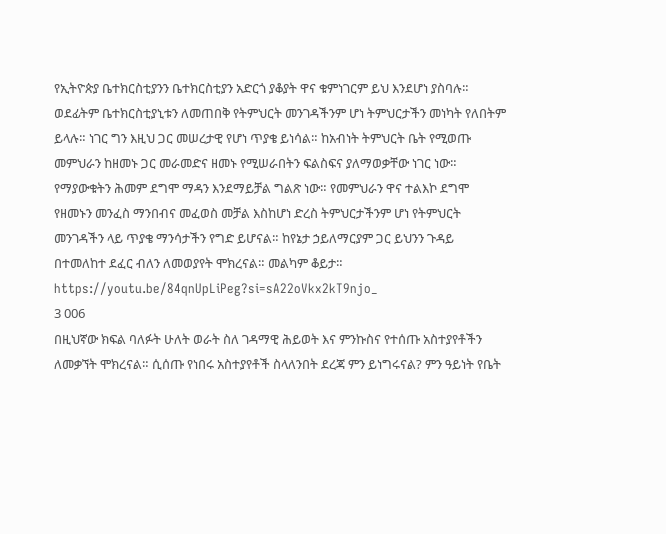የኢትዮጵያ ቤተክርስቲያንን ቤተክርስቲያን አድርጎ ያቆያት ዋና ቁምነገርም ይህ እንደሆነ ያስባሉ። ወደፊትም ቤተክርስቲያኒቱን ለመጠበቅ የትምህርት መንገዳችንም ሆነ ትምህርታችን መነካት የለበትም ይላሉ። ነገር ግን እዚህ ጋር መሠረታዊ የሆነ ጥያቄ ይነሳል። ከአብነት ትምህርት ቤት የሚወጡ መምህራን ከዘመኑ ጋር መራመድና ዘመኑ የሚሠራበትን ፍልስፍና ያለማወቃቸው ነገር ነው። የማያውቁትን ሕመም ደግሞ ማዳን እንደማይቻል ግልጽ ነው። የመምህራን ዋና ተልእኮ ደግሞ የዘመኑን መንፈስ ማንበብና መፈወስ መቻል እስከሆነ ድረስ ትምህርታችንም ሆነ የትምህርት መንገዳችን ላይ ጥያቄ ማንሳታችን የግድ ይሆናል። ከየኔታ ኃይለማርያም ጋር ይህንን ጉዳይ በተመለከተ ደፈር ብለን ለመወያየት ሞክረናል። መልካም ቆይታ።
https://youtu.be/84qnUpLiPeg?si=sA22oVkx2kT9njo_
3 006
በዚህኛው ክፍል ባለፉት ሁለት ወራት ስለ ገዳማዊ ሕይወት እና ምንኩስና የተሰጡ አስተያየቶችን ለመቃኘት ሞክረናል። ሲሰጡ የነበሩ አስተያየቶች ስላለንበት ደረጃ ምን ይነግሩናል? ምን ዓይነት የቤት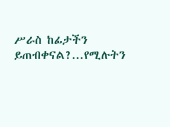ሥራስ ከፊታችን ይጠብቀናል?...የሚሉትን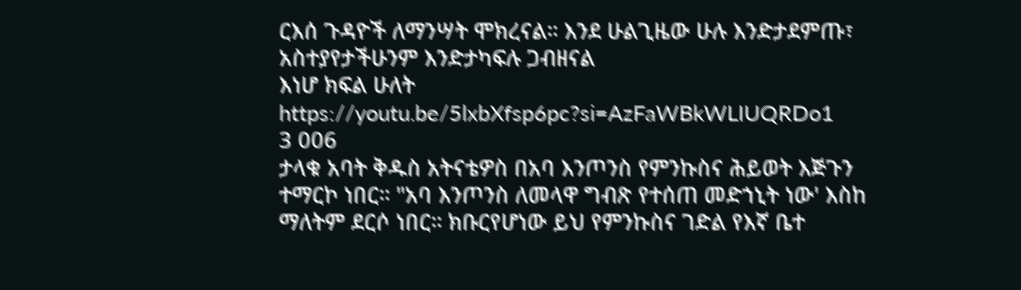ርእሰ ጉዳዮች ለማንሣት ሞክረናል። እንደ ሁልጊዜው ሁሉ እንድታደምጡ፣ አስተያየታችሁንም እንድታካፍሉ ጋብዘናል
እነሆ ክፍል ሁለት
https://youtu.be/5lxbXfsp6pc?si=AzFaWBkWLIUQRDo1
3 006
ታላቁ አባት ቅዱስ አትናቴዎስ በአባ እንጦንስ የምንኩስና ሕይወት እጅጉን ተማርኮ ነበር። "አባ እንጦንስ ለመላዋ ግብጽ የተሰጠ መድኀኒት ነው' እስከ ማለትም ደርሶ ነበር። ክቡርየሆነው ይህ የምንኩስና ገድል የእኛ ቤተ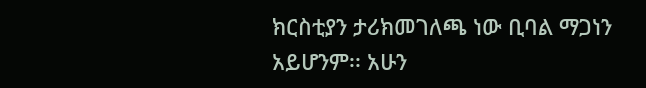ክርስቲያን ታሪክመገለጫ ነው ቢባል ማጋነን አይሆንም፡፡ አሁን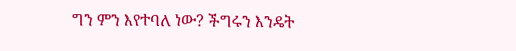ግን ምን እየተባለ ነው? ችግሩን እንዴት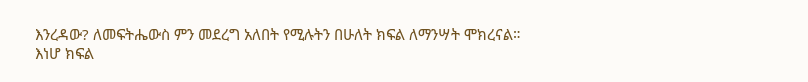እንረዳው? ለመፍትሔውስ ምን መደረግ አለበት የሚሉትን በሁለት ክፍል ለማንሣት ሞክረናል።
እነሆ ክፍል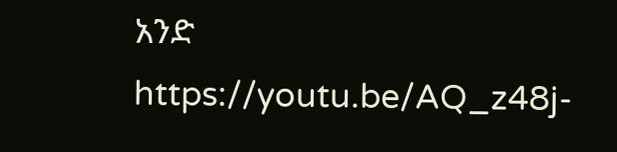አንድ
https://youtu.be/AQ_z48j-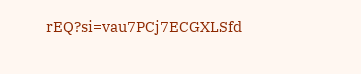rEQ?si=vau7PCj7ECGXLSfd